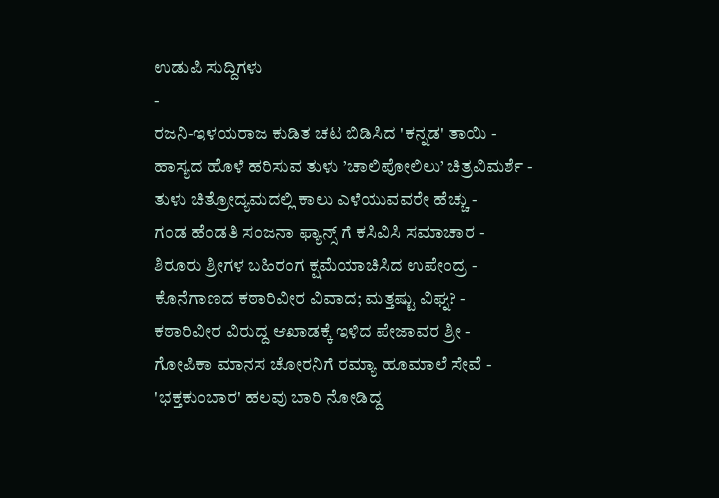ಉಡುಪಿ ಸುದ್ದಿಗಳು
-
ರಜನಿ-ಇಳಯರಾಜ ಕುಡಿತ ಚಟ ಬಿಡಿಸಿದ 'ಕನ್ನಡ' ತಾಯಿ -
ಹಾಸ್ಯದ ಹೊಳೆ ಹರಿಸುವ ತುಳು ’ಚಾಲಿಪೋಲಿಲು’ ಚಿತ್ರವಿಮರ್ಶೆ -
ತುಳು ಚಿತ್ರೋದ್ಯಮದಲ್ಲಿ ಕಾಲು ಎಳೆಯುವವರೇ ಹೆಚ್ಚು -
ಗಂಡ ಹೆಂಡತಿ ಸಂಜನಾ ಫ್ಯಾನ್ಸ್ ಗೆ ಕಸಿವಿಸಿ ಸಮಾಚಾರ -
ಶಿರೂರು ಶ್ರೀಗಳ ಬಹಿರಂಗ ಕ್ಷಮೆಯಾಚಿಸಿದ ಉಪೇಂದ್ರ -
ಕೊನೆಗಾಣದ ಕಠಾರಿವೀರ ವಿವಾದ; ಮತ್ತಷ್ಟು ವಿಘ್ನ? -
ಕಠಾರಿವೀರ ವಿರುದ್ದ ಆಖಾಡಕ್ಕೆ ಇಳಿದ ಪೇಜಾವರ ಶ್ರೀ -
ಗೋಪಿಕಾ ಮಾನಸ ಚೋರನಿಗೆ ರಮ್ಯಾ ಹೂಮಾಲೆ ಸೇವೆ -
'ಭಕ್ತಕುಂಬಾರ' ಹಲವು ಬಾರಿ ನೋಡಿದ್ದ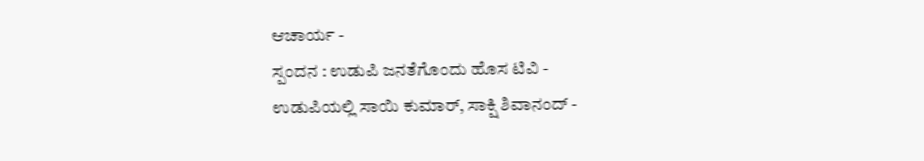ಆಚಾರ್ಯ -
ಸ್ಪಂದನ : ಉಡುಪಿ ಜನತೆಗೊಂದು ಹೊಸ ಟಿವಿ -
ಉಡುಪಿಯಲ್ಲಿ ಸಾಯಿ ಕುಮಾರ್, ಸಾಕ್ಷಿ ಶಿವಾನಂದ್ -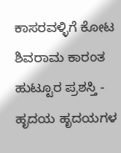ಕಾಸರವಳ್ಳಿಗೆ ಕೋಟ ಶಿವರಾಮ ಕಾರಂತ ಹುಟ್ಟೂರ ಪ್ರಶಸ್ತಿ -
ಹೃದಯ ಹೃದಯಗಳ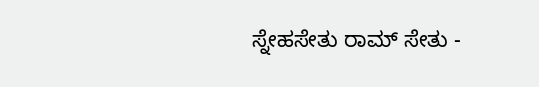ಸ್ನೇಹಸೇತು ರಾಮ್ ಸೇತು -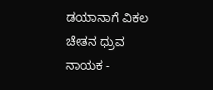ಡಯಾನಾಗೆ ವಿಕಲ ಚೇತನ ಧ್ರುವ ನಾಯಕ -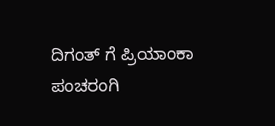ದಿಗಂತ್ ಗೆ ಪ್ರಿಯಾಂಕಾ ಪಂಚರಂಗಿ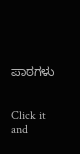ಪಾಠಗಳು


Click it and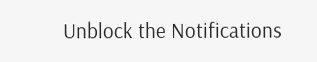Unblock the Notifications